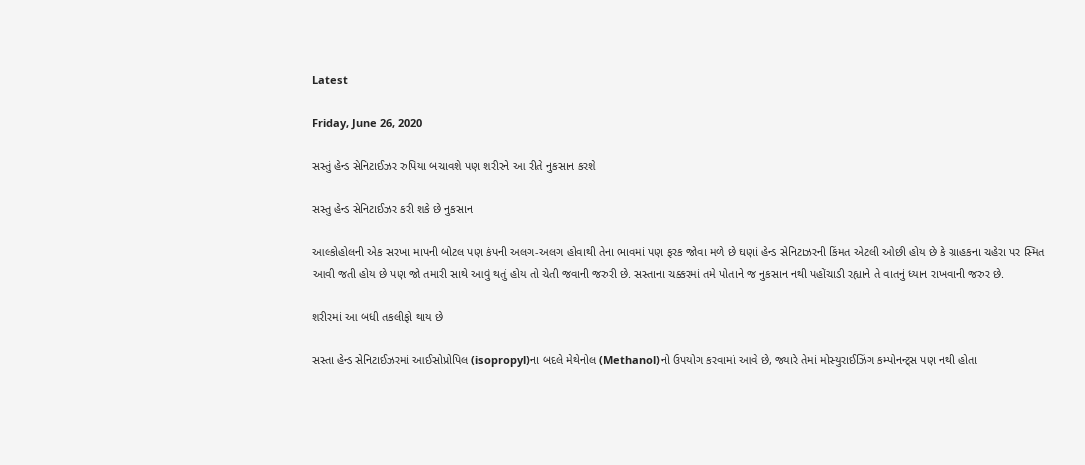Latest

Friday, June 26, 2020

સસ્તું હેન્ડ સેનિટાઈઝર રુપિયા બચાવશે પણ શરીરને આ રીતે નુકસાન કરશે

સસ્તુ હેન્ડ સેનિટાઈઝર કરી શકે છે નુકસાન

આલ્કોહોલની એક સરખા માપની બોટલ પણ કંપની અલગ-અલગ હોવાથી તેના ભાવમાં પણ ફરક જોવા મળે છે ઘણાં હેન્ડ સેનિટાઝરની કિંમત એટલી ઓછી હોય છે કે ગ્રાહકના ચહેરા પર સ્મિત આવી જતી હોય છે પણ જો તમારી સાથે આવું થતું હોય તો ચેતી જવાની જરુરી છે. સસ્તાના ચક્કરમાં તમે પોતાને જ નુકસાન નથી પહોંચાડી રહ્યાને તે વાતનું ધ્યાન રાખવાની જરુર છે.

શરીરમાં આ બધી તકલીફો થાય છે

સસ્તા હેન્ડ સેનિટાઈઝરમાં આઈસોપ્રોપિલ (isopropyl)ના બદલે મેથેનોલ (Methanol)નો ઉપયોગ કરવામાં આવે છે, જ્યારે તેમાં મોસ્યુરાઈઝિંગ કમ્પોનન્ટ્સ પણ નથી હોતા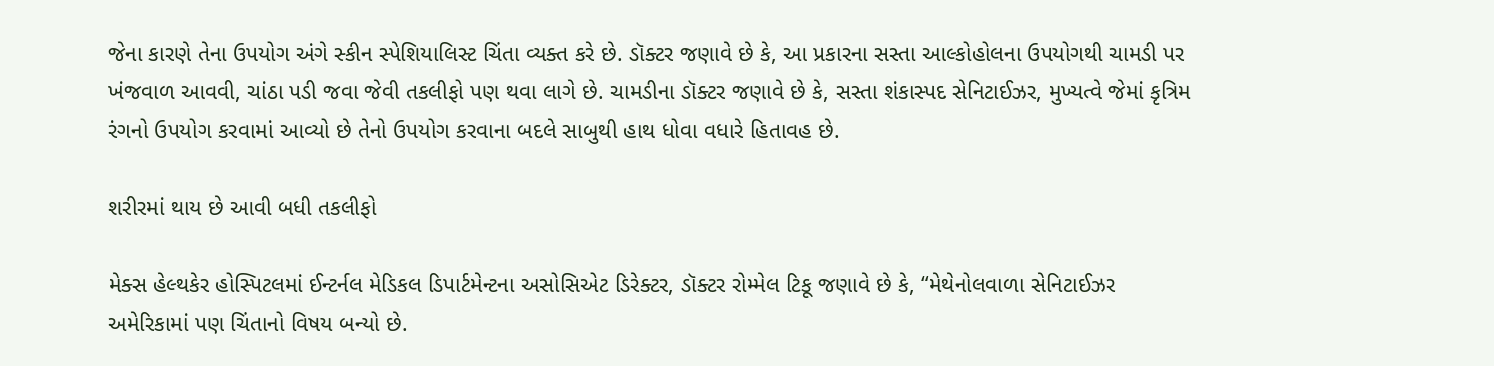જેના કારણે તેના ઉપયોગ અંગે સ્કીન સ્પેશિયાલિસ્ટ ચિંતા વ્યક્ત કરે છે. ડૉક્ટર જણાવે છે કે, આ પ્રકારના સસ્તા આલ્કોહોલના ઉપયોગથી ચામડી પર ખંજવાળ આવવી, ચાંઠા પડી જવા જેવી તકલીફો પણ થવા લાગે છે. ચામડીના ડૉક્ટર જણાવે છે કે, સસ્તા શંકાસ્પદ સેનિટાઈઝર, મુખ્યત્વે જેમાં કૃત્રિમ રંગનો ઉપયોગ કરવામાં આવ્યો છે તેનો ઉપયોગ કરવાના બદલે સાબુથી હાથ ધોવા વધારે હિતાવહ છે.

શરીરમાં થાય છે આવી બધી તકલીફો

મેક્સ હેલ્થકેર હોસ્પિટલમાં ઈન્ટર્નલ મેડિકલ ડિપાર્ટમેન્ટના અસોસિએટ ડિરેક્ટર, ડૉક્ટર રોમ્મેલ ટિકૂ જણાવે છે કે, “મેથેનોલવાળા સેનિટાઈઝર અમેરિકામાં પણ ચિંતાનો વિષય બન્યો છે.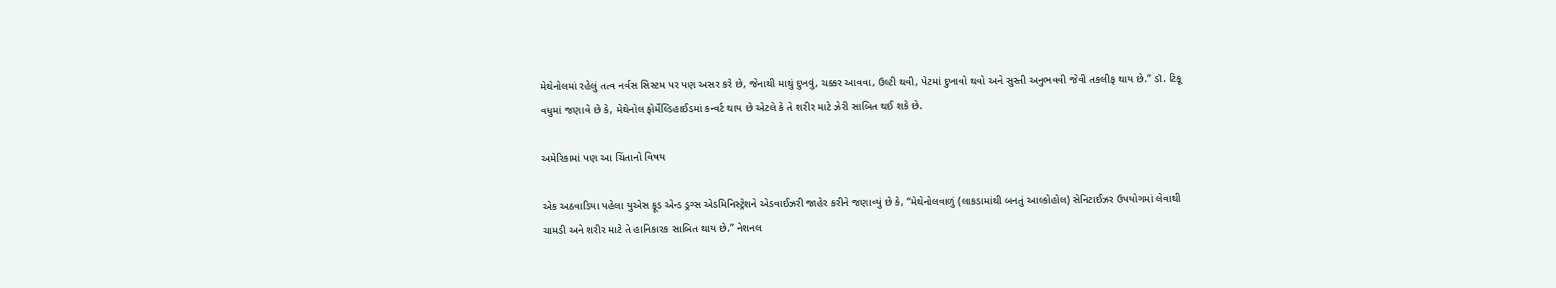મેથેનોલમાં રહેલું તત્વ નર્વસ સિસ્ટમ પર પણ અસર કરે છે, જેનાથી માથું દુખવું, ચક્કર આવવા, ઉલ્ટી થવી, પેટમાં દુખાવો થવો અને સુસ્તી અનુભવવી જેવી તકલીફ થાય છે.” ડૉ. ટિકૂ વધુમાં જણાવે છે કે, મેથેનોલ ફોર્મેલ્ડિહાઈડમાં કન્વર્ટ થાય છે એટલે કે તે શરીર માટે ઝેરી સાબિત થઈ શકે છે.

અમેરિકામાં પણ આ ચિંતાનો વિષય

એક અઠવાડિયા પહેલા યુએસ ફૂડ એન્ડ ડ્રગ્સ એડમિનિસ્ટ્રેશને એડવાઈઝરી જાહેર કરીને જણાવ્યું છે કે, “મેથેનોલવાળું (લાકડામાંથી બનતું આલ્કોહોલ) સેનિટાઈઝર ઉપયોગમાં લેવાથી ચામડી અને શરીર માટે તે હાનિકારક સાબિત થાય છે.” નેશનલ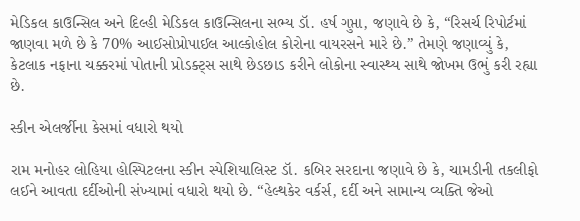મેડિકલ કાઉન્સિલ અને દિલ્હી મેડિકલ કાઉન્સિલના સભ્ય ડૉ. હર્ષ ગુપ્તા, જણાવે છે કે, “રિસર્ચ રિપોર્ટમાં જાણવા મળે છે કે 70% આઈસોપ્રોપાઈલ આલ્કોહોલ કોરોના વાયરસને મારે છે.” તેમણે જણાવ્યું કે, કેટલાક નફાના ચક્કરમાં પોતાની પ્રોડક્ટ્સ સાથે છેડછાડ કરીને લોકોના સ્વાસ્થ્ય સાથે જોખમ ઉભું કરી રહ્યા છે.

સ્કીન એલર્જીના કેસમાં વધારો થયો

રામ મનોહર લોહિયા હોસ્પિટલના સ્કીન સ્પેશિયાલિસ્ટ ડૉ. કબિર સરદાના જણાવે છે કે, ચામડીની તકલીફો લઈને આવતા દર્દીઓની સંખ્યામાં વધારો થયો છે. “હેલ્થકેર વર્કર્સ, દર્દી અને સામાન્ય વ્યક્તિ જેઓ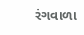રંગવાળા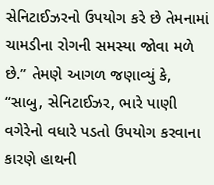સેનિટાઈઝરનો ઉપયોગ કરે છે તેમનામાં ચામડીના રોગની સમસ્યા જોવા મળે છે.” તેમણે આગળ જણાવ્યું કે, “સાબુ, સેનિટાઈઝર, ભારે પાણી વગેરેનો વધારે પડતો ઉપયોગ કરવાના કારણે હાથની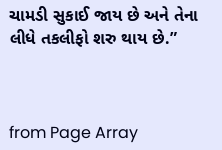ચામડી સુકાઈ જાય છે અને તેના લીધે તકલીફો શરુ થાય છે.”



from Page Array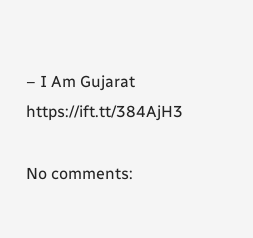– I Am Gujarat https://ift.tt/384AjH3

No comments: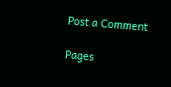Post a Comment

Pages